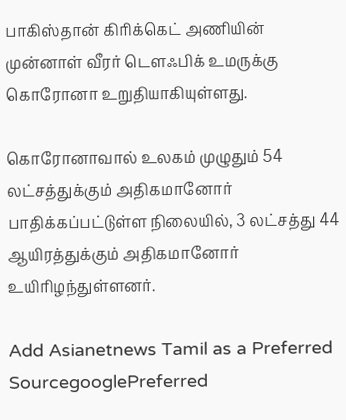பாகிஸ்தான் கிரிக்கெட் அணியின் முன்னாள் வீரர் டௌஃபிக் உமருக்கு கொரோனா உறுதியாகியுள்ளது.

கொரோனாவால் உலகம் முழுதும் 54 லட்சத்துக்கும் அதிகமானோர் பாதிக்கப்பட்டுள்ள நிலையில், 3 லட்சத்து 44 ஆயிரத்துக்கும் அதிகமானோர் உயிரிழந்துள்ளனர்.

Add Asianetnews Tamil as a Preferred SourcegooglePreferred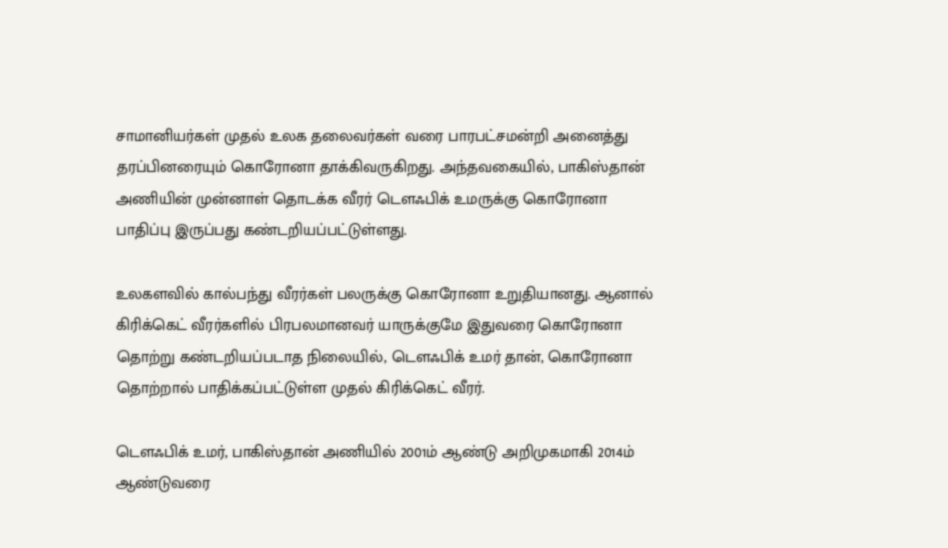சாமானியர்கள் முதல் உலக தலைவர்கள் வரை பாரபட்சமன்றி அனைத்து தரப்பினரையும் கொரோனா தாக்கிவருகிறது. அந்தவகையில், பாகிஸ்தான் அணியின் முன்னாள் தொடக்க வீரர் டௌஃபிக் உமருக்கு கொரோனா பாதிப்பு இருப்பது கண்டறியப்பட்டுள்ளது.

உலகளவில் கால்பந்து வீரர்கள் பலருக்கு கொரோனா உறுதியானது. ஆனால் கிரிக்கெட் வீரர்களில் பிரபலமானவர் யாருக்குமே இதுவரை கொரோனா தொற்று கண்டறியப்படாத நிலையில், டௌஃபிக் உமர் தான், கொரோனா தொற்றால் பாதிக்கப்பட்டுள்ள முதல் கிரிக்கெட் வீரர்.

டௌஃபிக் உமர், பாகிஸ்தான் அணியில் 2001ம் ஆண்டு அறிமுகமாகி 2014ம் ஆண்டுவரை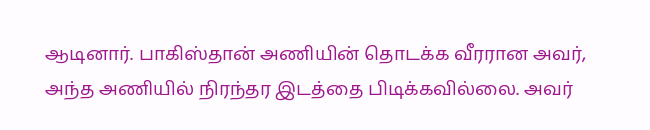ஆடினார். பாகிஸ்தான் அணியின் தொடக்க வீரரான அவர், அந்த அணியில் நிரந்தர இடத்தை பிடிக்கவில்லை. அவர்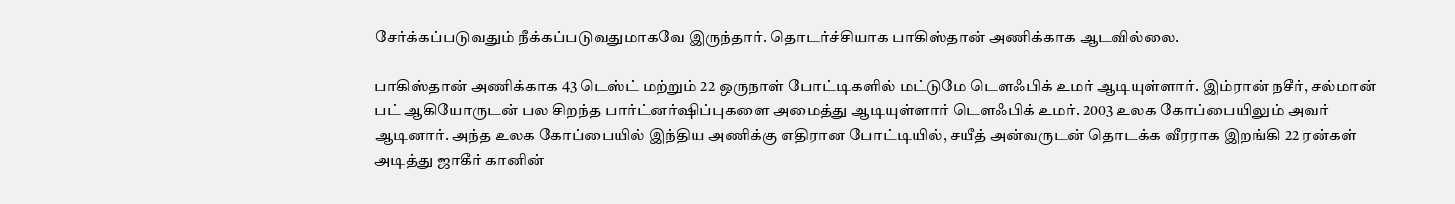சேர்க்கப்படுவதும் நீக்கப்படுவதுமாகவே இருந்தார். தொடர்ச்சியாக பாகிஸ்தான் அணிக்காக ஆடவில்லை.

பாகிஸ்தான் அணிக்காக 43 டெஸ்ட் மற்றும் 22 ஒருநாள் போட்டிகளில் மட்டுமே டௌஃபிக் உமர் ஆடியுள்ளார். இம்ரான் நசீர், சல்மான் பட் ஆகியோருடன் பல சிறந்த பார்ட்னர்ஷிப்புகளை அமைத்து ஆடியுள்ளார் டௌஃபிக் உமர். 2003 உலக கோப்பையிலும் அவர் ஆடினார். அந்த உலக கோப்பையில் இந்திய அணிக்கு எதிரான போட்டியில், சயீத் அன்வருடன் தொடக்க வீரராக இறங்கி 22 ரன்கள் அடித்து ஜாகீர் கானின்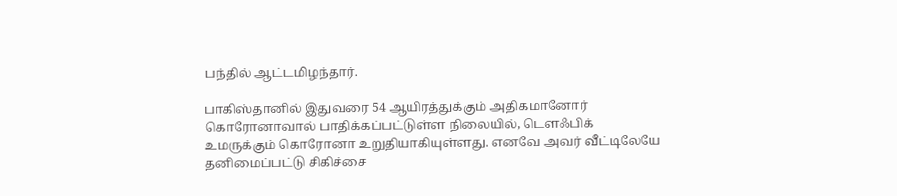பந்தில் ஆட்டமிழந்தார்.

பாகிஸ்தானில் இதுவரை 54 ஆயிரத்துக்கும் அதிகமானோர் கொரோனாவால் பாதிக்கப்பட்டுள்ள நிலையில், டௌஃபிக் உமருக்கும் கொரோனா உறுதியாகியுள்ளது. எனவே அவர் வீட்டிலேயே தனிமைப்பட்டு சிகிச்சை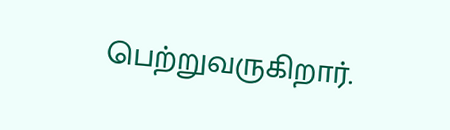பெற்றுவருகிறார்.